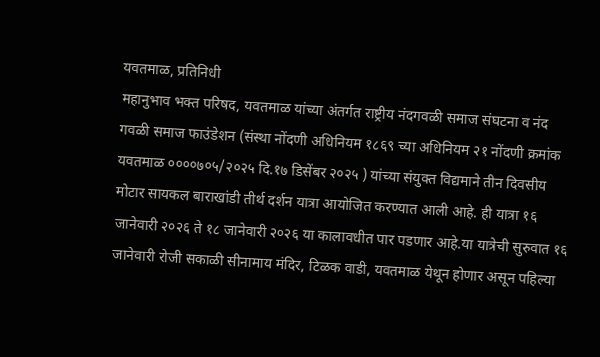यवतमाळ, प्रतिनिधी
महानुभाव भक्त परिषद, यवतमाळ यांच्या अंतर्गत राष्ट्रीय नंदगवळी समाज संघटना व नंद गवळी समाज फाउंडेशन (संस्था नोंदणी अधिनियम १८६९ च्या अधिनियम २१ नोंदणी क्रमांक यवतमाळ ००००७०५/२०२५ दि.१७ डिसेंबर २०२५ ) यांच्या संयुक्त विद्यमाने तीन दिवसीय मोटार सायकल बाराखांडी तीर्थ दर्शन यात्रा आयोजित करण्यात आली आहे. ही यात्रा १६ जानेवारी २०२६ ते १८ जानेवारी २०२६ या कालावधीत पार पडणार आहे.या यात्रेची सुरुवात १६ जानेवारी रोजी सकाळी सीनामाय मंदिर, टिळक वाडी, यवतमाळ येथून होणार असून पहिल्या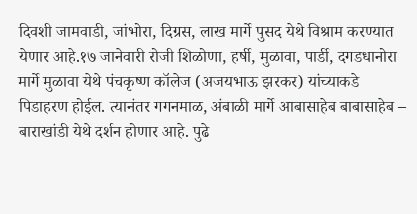दिवशी जामवाडी, जांभोरा, दिग्रस, लाख मार्गे पुसद येथे विश्राम करण्यात येणार आहे.१७ जानेवारी रोजी शिळोणा, हर्षी, मुळावा, पार्डी, दगडधानोरा मार्गे मुळावा येथे पंचकृष्ण कॉलेज (अजयभाऊ झरकर) यांच्याकडे पिडाहरण होईल. त्यानंतर गगनमाळ, अंबाळी मार्गे आबासाहेब बाबासाहेब – बाराखांडी येथे दर्शन होणार आहे. पुढे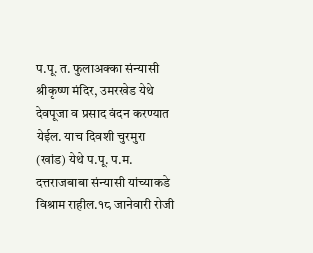प.पू. त. फुलाअक्का संन्यासी श्रीकृष्ण मंदिर, उमरखेड येथे देवपूजा व प्रसाद वंदन करण्यात येईल. याच दिवशी चुरमुरा (खांड) येथे प.पू. प.म. दत्तराजबाबा संन्यासी यांच्याकडे विश्राम राहील.१८ जानेवारी रोजी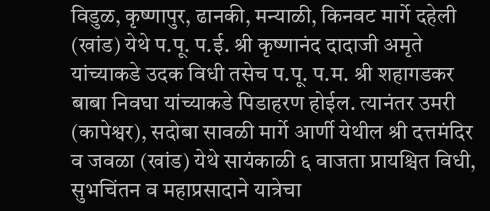विडुळ, कृष्णापुर, ढानकी, मन्याळी, किनवट मार्गे दहेली (खांड) येथे प.पू. प.ई. श्री कृष्णानंद दादाजी अमृते यांच्याकडे उदक विधी तसेच प.पू. प.म. श्री शहागडकर बाबा निवघा यांच्याकडे पिडाहरण होईल. त्यानंतर उमरी (कापेश्वर), सदोबा सावळी मार्गे आर्णी येथील श्री दत्तमंदिर व जवळा (खांड) येथे सायंकाळी ६ वाजता प्रायश्चित विधी, सुभचिंतन व महाप्रसादाने यात्रेचा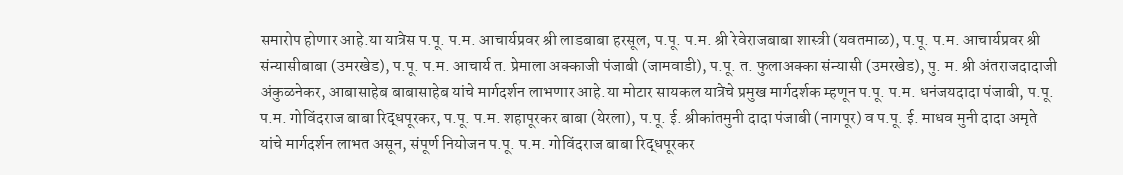समारोप होणार आहे.या यात्रेस प.पू. प.म. आचार्यप्रवर श्री लाडबाबा हरसूल, प.पू. प.म. श्री रेवेराजबाबा शास्त्री (यवतमाळ), प.पू. प.म. आचार्यप्रवर श्री संन्यासीबाबा (उमरखेड), प.पू. प.म. आचार्य त. प्रेमाला अक्काजी पंजाबी (जामवाडी), प.पू. त. फुलाअक्का संन्यासी (उमरखेड), पु. म. श्री अंतराजदादाजी अंकुळनेकर, आबासाहेब बाबासाहेब यांचे मार्गदर्शन लाभणार आहे.या मोटार सायकल यात्रेचे प्रमुख मार्गदर्शक म्हणून प.पू. प.म. धनंजयदादा पंजाबी, प.पू. प.म. गोविंदराज बाबा रिद्धपूरकर, प.पू. प.म. शहापूरकर बाबा (येरला), प.पू. ई. श्रीकांतमुनी दादा पंजाबी (नागपूर) व प.पू. ई. माधव मुनी दादा अमृते यांचे मार्गदर्शन लाभत असून, संपूर्ण नियोजन प.पू. प.म. गोविंदराज बाबा रिद्धपूरकर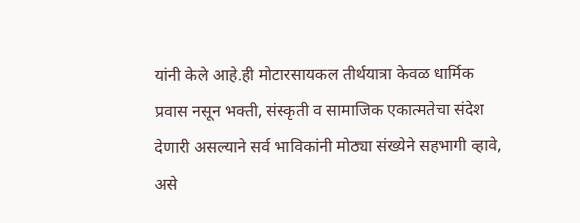यांनी केले आहे.ही मोटारसायकल तीर्थयात्रा केवळ धार्मिक प्रवास नसून भक्ती, संस्कृती व सामाजिक एकात्मतेचा संदेश देणारी असल्याने सर्व भाविकांनी मोठ्या संख्येने सहभागी व्हावे, असे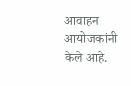आवाहन आयोजकांनी केले आहे.